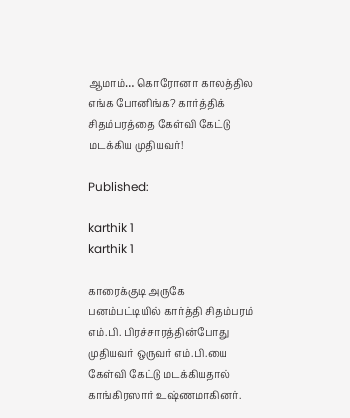ஆமாம்… கொரோனா காலத்தில எங்க போனிங்க? கார்த்திக் சிதம்பரத்தை கேள்வி கேட்டு மடக்கிய முதியவர்!

Published:

karthik 1
karthik 1

காரைக்குடி அருகே பனம்பட்டியில் கார்த்தி சிதம்பரம் எம்.பி. பிரச்சாரத்தின்போது முதியவர் ஒருவர் எம்.பி.யை கேள்வி கேட்டு மடக்கியதால் காங்கிரஸார் உஷ்ணமாகினர்.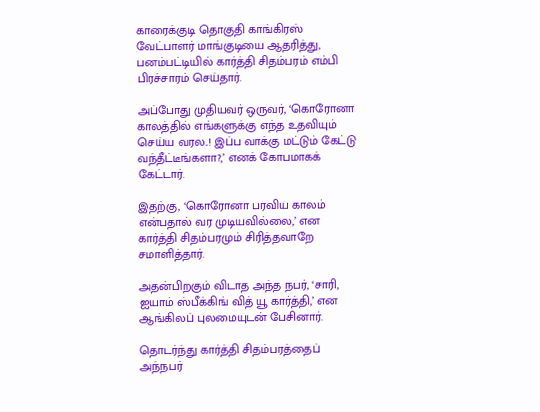காரைக்குடி தொகுதி காங்கிரஸ் வேட்பாளர் மாங்குடியை ஆதரித்து, பனம்பட்டியில் கார்த்தி சிதம்பரம் எம்பி பிரச்சாரம் செய்தார்.

அப்போது முதியவர் ஒருவர், ‘கொரோனா காலத்தில் எங்களுக்கு எந்த உதவியும் செய்ய வரல..! இப்ப வாக்கு மட்டும் கேட்டு வந்தீட்டீங்களா?,’ எனக் கோபமாகக் கேட்டார்.

இதற்கு, ‘கொரோனா பரவிய காலம் என்பதால் வர முடியவில்லை,’ என கார்த்தி சிதம்பரமும் சிரித்தவாறே சமாளித்தார்.

அதன்பிறகும் விடாத அந்த நபர், ‘சாரி, ஐயாம் ஸ்பீக்கிங் வித் யூ கார்த்தி,’ என ஆங்கிலப் புலமையுடன் பேசினார்.

தொடர்ந்து கார்த்தி சிதம்பரத்தைப் அந்நபர்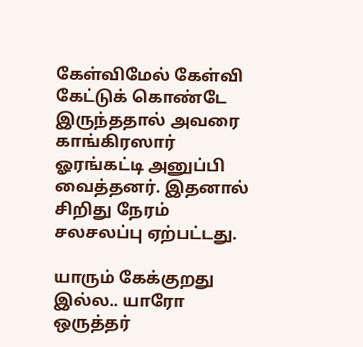கேள்விமேல் கேள்வி கேட்டுக் கொண்டே இருந்ததால் அவரை காங்கிரஸார் ஓரங்கட்டி அனுப்பி வைத்தனர். இதனால் சிறிது நேரம் சலசலப்பு ஏற்பட்டது.

யாரும் கேக்குறது இல்ல.. யாரோ ஒருத்தர்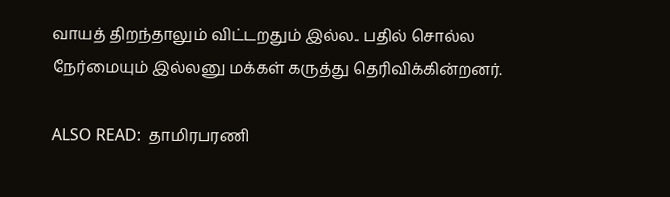வாயத் திறந்தாலும் விட்டறதும் இல்ல.. பதில் சொல்ல நேர்மையும் இல்லனு மக்கள் கருத்து தெரிவிக்கின்றனர்.

ALSO READ:  தாமிரபரணி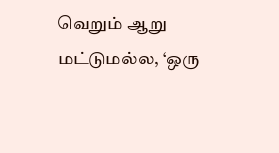வெறும் ஆறு மட்டுமல்ல, ‘ஒரு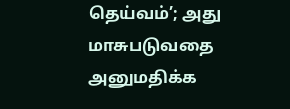தெய்வம்’; அது மாசுபடுவதை அனுமதிக்க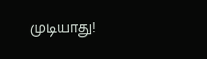முடியாது!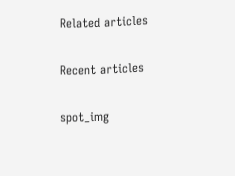Related articles

Recent articles

spot_img